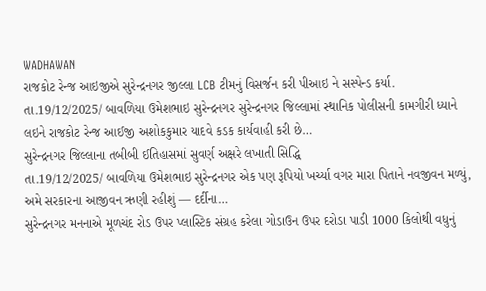WADHAWAN
રાજકોટ રેન્જ આઇજીએ સુરેન્દ્રનગર જીલ્લા LCB ટીમનું વિસર્જન કરી પીઆઇ ને સસ્પેન્ડ કર્યા.
તા.19/12/2025/ બાવળિયા ઉમેશભાઇ સુરેન્દ્રનગર સુરેન્દ્રનગર જિલ્લામાં સ્થાનિક પોલીસની કામગીરી ધ્યાને લઇને રાજકોટ રેન્જ આઈજી અશોકકુમાર યાદવે કડક કાર્યવાહી કરી છે…
સુરેન્દ્રનગર જિલ્લાના તબીબી ઈતિહાસમાં સુવર્ણ અક્ષરે લખાતી સિદ્ધિ
તા.19/12/2025/ બાવળિયા ઉમેશભાઇ સુરેન્દ્રનગર એક પણ રૂપિયો ખર્ચ્યા વગર મારા પિતાને નવજીવન મળ્યું, અમે સરકારના આજીવન ઋણી રહીશું — દર્દીના…
સુરેન્દ્રનગર મનનાએ મૂળચંદ રોડ ઉપર પ્લાસ્ટિક સંગ્રહ કરેલા ગોડાઉન ઉપર દરોડા પાડી 1000 કિલોથી વધુનું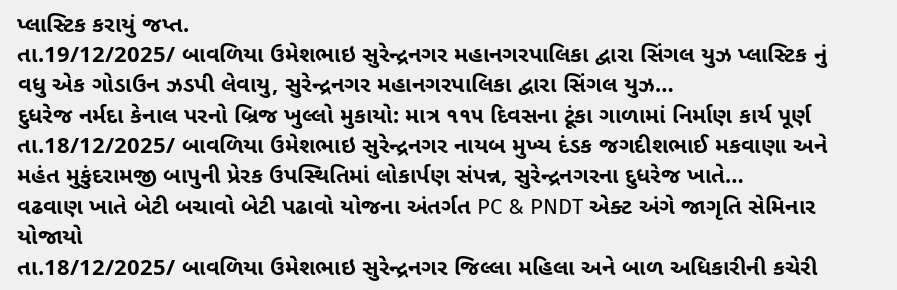પ્લાસ્ટિક કરાયું જપ્ત.
તા.19/12/2025/ બાવળિયા ઉમેશભાઇ સુરેન્દ્રનગર મહાનગરપાલિકા દ્વારા સિંગલ યુઝ પ્લાસ્ટિક નું વધુ એક ગોડાઉન ઝડપી લેવાયુ, સુરેન્દ્રનગર મહાનગરપાલિકા દ્વારા સિંગલ યુઝ…
દુધરેજ નર્મદા કેનાલ પરનો બ્રિજ ખુલ્લો મુકાયો: માત્ર ૧૧૫ દિવસના ટૂંકા ગાળામાં નિર્માણ કાર્ય પૂર્ણ
તા.18/12/2025/ બાવળિયા ઉમેશભાઇ સુરેન્દ્રનગર નાયબ મુખ્ય દંડક જગદીશભાઈ મકવાણા અને મહંત મુકુંદરામજી બાપુની પ્રેરક ઉપસ્થિતિમાં લોકાર્પણ સંપન્ન, સુરેન્દ્રનગરના દુધરેજ ખાતે…
વઢવાણ ખાતે બેટી બચાવો બેટી પઢાવો યોજના અંતર્ગત PC & PNDT એક્ટ અંગે જાગૃતિ સેમિનાર યોજાયો
તા.18/12/2025/ બાવળિયા ઉમેશભાઇ સુરેન્દ્રનગર જિલ્લા મહિલા અને બાળ અધિકારીની કચેરી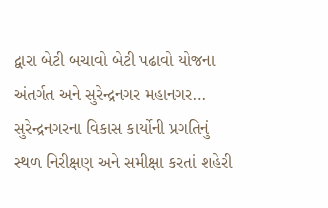દ્વારા બેટી બચાવો બેટી પઢાવો યોજના અંતર્ગત અને સુરેન્દ્રનગર મહાનગર…
સુરેન્દ્રનગરના વિકાસ કાર્યોની પ્રગતિનું સ્થળ નિરીક્ષણ અને સમીક્ષા કરતાં શહેરી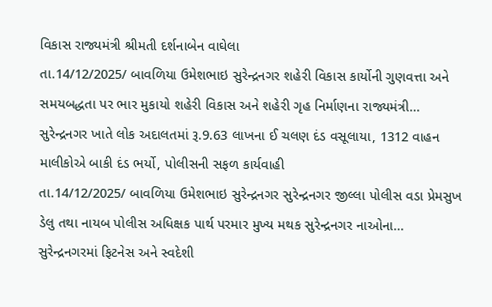વિકાસ રાજ્યમંત્રી શ્રીમતી દર્શનાબેન વાઘેલા
તા.14/12/2025/ બાવળિયા ઉમેશભાઇ સુરેન્દ્રનગર શહેરી વિકાસ કાર્યોની ગુણવત્તા અને સમયબદ્ધતા પર ભાર મુકાયો શહેરી વિકાસ અને શહેરી ગૃહ નિર્માણના રાજ્યમંત્રી…
સુરેન્દ્રનગર ખાતે લોક અદાલતમાં રૂ.9.63 લાખના ઈ ચલણ દંડ વસૂલાયા, 1312 વાહન માલીકોએ બાકી દંડ ભર્યો, પોલીસની સફળ કાર્યવાહી
તા.14/12/2025/ બાવળિયા ઉમેશભાઇ સુરેન્દ્રનગર સુરેન્દ્રનગર જીલ્લા પોલીસ વડા પ્રેમસુખ ડેલુ તથા નાયબ પોલીસ અધિક્ષક પાર્થ પરમાર મુખ્ય મથક સુરેન્દ્રનગર નાઓના…
સુરેન્દ્રનગરમાં ફિટનેસ અને સ્વદેશી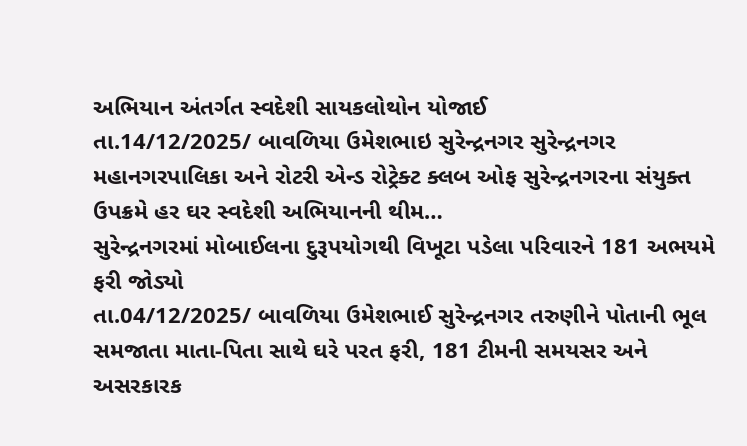અભિયાન અંતર્ગત સ્વદેશી સાયકલોથોન યોજાઈ
તા.14/12/2025/ બાવળિયા ઉમેશભાઇ સુરેન્દ્રનગર સુરેન્દ્રનગર મહાનગરપાલિકા અને રોટરી એન્ડ રોટ્રેક્ટ ક્લબ ઓફ સુરેન્દ્રનગરના સંયુક્ત ઉપક્રમે હર ઘર સ્વદેશી અભિયાનની થીમ…
સુરેન્દ્રનગરમાં મોબાઈલના દુરૂપયોગથી વિખૂટા પડેલા પરિવારને 181 અભયમે ફરી જોડ્યો
તા.04/12/2025/ બાવળિયા ઉમેશભાઈ સુરેન્દ્રનગર તરુણીને પોતાની ભૂલ સમજાતા માતા-પિતા સાથે ઘરે પરત ફરી, 181 ટીમની સમયસર અને અસરકારક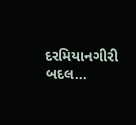દરમિયાનગીરી બદલ…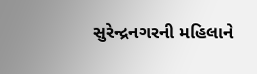સુરેન્દ્રનગરની મહિલાને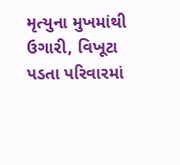મૃત્યુના મુખમાંથી ઉગારી, વિખૂટા પડતા પરિવારમાં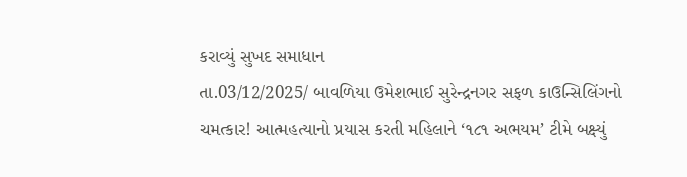કરાવ્યું સુખદ સમાધાન
તા.03/12/2025/ બાવળિયા ઉમેશભાઈ સુરેન્દ્રનગર સફળ કાઉન્સિલિંગનો ચમત્કાર! આત્મહત્યાનો પ્રયાસ કરતી મહિલાને ‘૧૮૧ અભયમ’ ટીમે બક્ષ્યું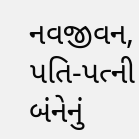નવજીવન, પતિ-પત્ની બંનેનું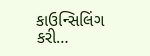કાઉન્સિલિંગ કરી…